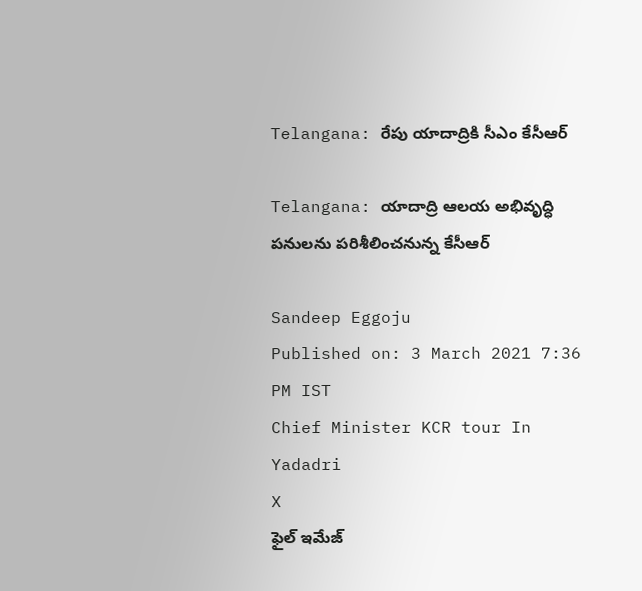Telangana: రేపు యాదాద్రికి సీఎం కేసీఆర్‌

Telangana: యాదాద్రి ఆలయ అభివృద్ధి పనులను పరిశీలించనున్న కేసీఆర్‌

Sandeep Eggoju
Published on: 3 March 2021 7:36 PM IST
Chief Minister KCR tour In Yadadri
X
ఫైల్ ఇమేజ్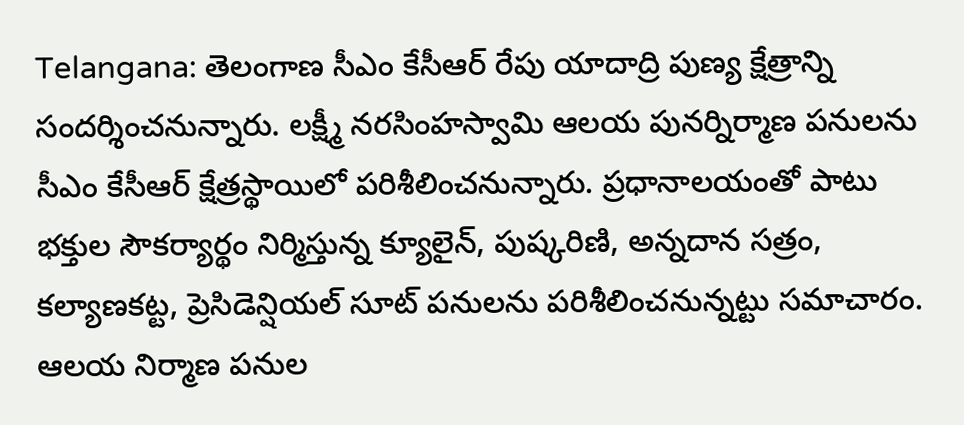Telangana: తెలంగాణ సీఎం కేసీఆర్‌ రేపు యాదాద్రి పుణ్య క్షేత్రాన్ని సందర్శించనున్నారు. లక్ష్మీ నరసింహస్వామి ఆలయ పునర్నిర్మాణ పనులను సీఎం కేసీఆర్‌ క్షేత్రస్థాయిలో పరిశీలించనున్నారు. ప్రధానాలయంతో పాటు భక్తుల సౌకర్యార్థం నిర్మిస్తున్న క్యూలైన్‌, పుష్కరిణి, అన్నదాన సత్రం, కల్యాణకట్ట, ప్రెసిడెన్షియల్‌ సూట్‌ పనులను పరిశీలించనున్నట్టు సమాచారం. ఆలయ నిర్మాణ పనుల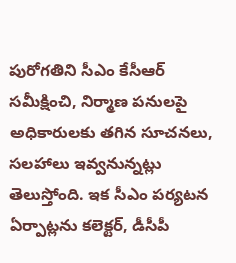పురోగతిని సీఎం కేసీఆర్‌ సమీక్షించి, నిర్మాణ పనులపై అధికారులకు తగిన సూచనలు, సలహాలు ఇవ్వనున్నట్లు తెలుస్తోంది. ఇక సీఎం పర్యటన ఏర్పాట్లను కలెక్టర్‌, డీసీపీ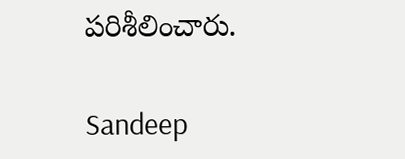పరిశీలించారు.

Sandeep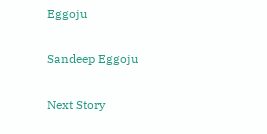Eggoju

Sandeep Eggoju

Next Story